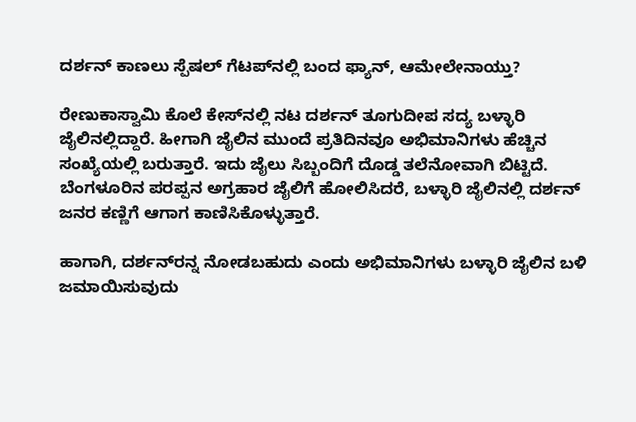ದರ್ಶನ್‌ ಕಾಣಲು ಸ್ಪೆಷಲ್‌ ಗೆಟಪ್‌ನಲ್ಲಿ ಬಂದ ಫ್ಯಾನ್‌, ಆಮೇಲೇನಾಯ್ತು?

ರೇಣುಕಾಸ್ವಾಮಿ ಕೊಲೆ ಕೇಸ್‌ನಲ್ಲಿ ನಟ ದರ್ಶನ್‌ ತೂಗುದೀಪ ಸದ್ಯ ಬಳ್ಳಾರಿ ಜೈಲಿನಲ್ಲಿದ್ದಾರೆ. ಹೀಗಾಗಿ ಜೈಲಿನ ಮುಂದೆ ಪ್ರತಿದಿನವೂ ಅಭಿಮಾನಿಗಳು ಹೆಚ್ಚಿನ ಸಂಖ್ಯೆಯಲ್ಲಿ ಬರುತ್ತಾರೆ. ಇದು ಜೈಲು ಸಿಬ್ಬಂದಿಗೆ ದೊಡ್ಡ ತಲೆನೋವಾಗಿ ಬಿಟ್ಟಿದೆ. ಬೆಂಗಳೂರಿನ ಪರಪ್ಪನ ಅಗ್ರಹಾರ ಜೈಲಿಗೆ ಹೋಲಿಸಿದರೆ, ಬಳ್ಳಾರಿ ಜೈಲಿನಲ್ಲಿ ದರ್ಶನ್‌ ಜನರ ಕಣ್ಣಿಗೆ ಆಗಾಗ ಕಾಣಿಸಿಕೊಳ್ಳುತ್ತಾರೆ.

ಹಾಗಾಗಿ, ದರ್ಶನ್‌ರನ್ನ ನೋಡಬಹುದು ಎಂದು ಅಭಿಮಾನಿಗಳು ಬಳ್ಳಾರಿ ಜೈಲಿನ ಬಳಿ ಜಮಾಯಿಸುವುದು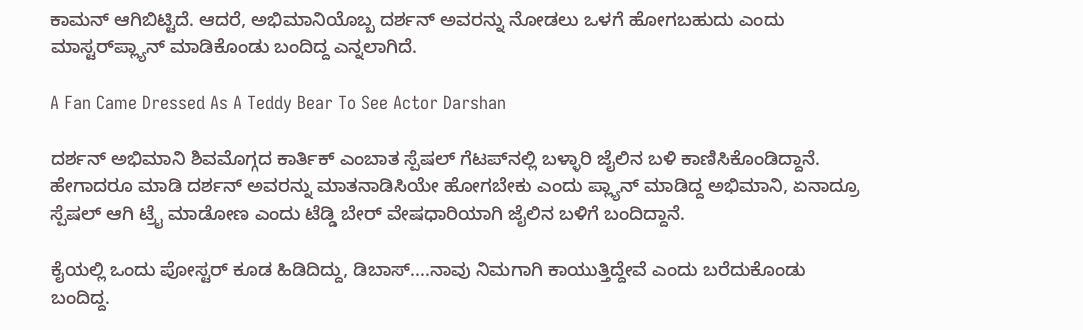ಕಾಮನ್‌ ಆಗಿಬಿಟ್ಟಿದೆ. ಆದರೆ, ಅಭಿಮಾನಿಯೊಬ್ಬ ದರ್ಶನ್‌ ಅವರನ್ನು ನೋಡಲು ಒಳಗೆ ಹೋಗಬಹುದು ಎಂದು ಮಾಸ್ಟರ್‌ಪ್ಲ್ಯಾನ್‌ ಮಾಡಿಕೊಂಡು ಬಂದಿದ್ದ ಎನ್ನಲಾಗಿದೆ.

A Fan Came Dressed As A Teddy Bear To See Actor Darshan

ದರ್ಶನ್‌ ಅಭಿಮಾನಿ ಶಿವಮೊಗ್ಗದ ಕಾರ್ತಿಕ್‌ ಎಂಬಾತ ಸ್ಪೆಷಲ್‌ ಗೆಟಪ್‌ನಲ್ಲಿ ಬಳ್ಳಾರಿ ಜೈಲಿನ ಬಳಿ ಕಾಣಿಸಿಕೊಂಡಿದ್ದಾನೆ. ಹೇಗಾದರೂ ಮಾಡಿ ದರ್ಶನ್‌ ಅವರನ್ನು ಮಾತನಾಡಿಸಿಯೇ ಹೋಗಬೇಕು ಎಂದು ಪ್ಲ್ಯಾನ್‌ ಮಾಡಿದ್ದ ಅಭಿಮಾನಿ, ಏನಾದ್ರೂ ಸ್ಪೆಷಲ್‌ ಆಗಿ ಟ್ರೈ ಮಾಡೋಣ ಎಂದು ಟೆಡ್ಡಿ ಬೇರ್‌ ವೇಷಧಾರಿಯಾಗಿ ಜೈಲಿನ ಬಳಿಗೆ ಬಂದಿದ್ದಾನೆ.

ಕೈಯಲ್ಲಿ ಒಂದು ಪೋಸ್ಟರ್‌ ಕೂಡ ಹಿಡಿದಿದ್ದು, ಡಿಬಾಸ್‌....ನಾವು ನಿಮಗಾಗಿ ಕಾಯುತ್ತಿದ್ದೇವೆ ಎಂದು ಬರೆದುಕೊಂಡು ಬಂದಿದ್ದ.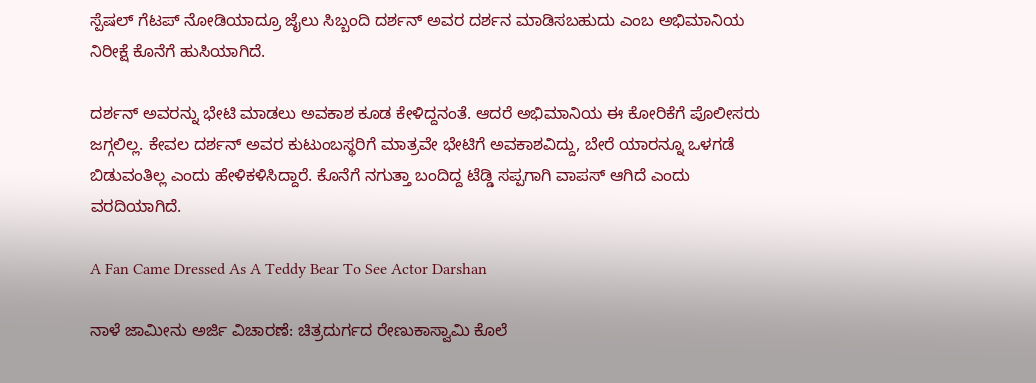ಸ್ಪೆಷಲ್‌ ಗೆಟಪ್‌ ನೋಡಿಯಾದ್ರೂ ಜೈಲು ಸಿಬ್ಬಂದಿ ದರ್ಶನ್‌ ಅವರ ದರ್ಶನ ಮಾಡಿಸಬಹುದು ಎಂಬ ಅಭಿಮಾನಿಯ ನಿರೀಕ್ಷೆ ಕೊನೆಗೆ ಹುಸಿಯಾಗಿದೆ.

ದರ್ಶನ್ ಅವರನ್ನು ಭೇಟಿ ಮಾಡಲು ಅವಕಾಶ ಕೂಡ ಕೇಳಿದ್ದನಂತೆ. ಆದರೆ ಅಭಿಮಾನಿಯ ಈ ಕೋರಿಕೆಗೆ ಪೊಲೀಸರು ಜಗ್ಗಲಿಲ್ಲ. ಕೇವಲ ದರ್ಶನ್‌ ಅವರ ಕುಟುಂಬಸ್ಥರಿಗೆ ಮಾತ್ರವೇ ಭೇಟಿಗೆ ಅವಕಾಶವಿದ್ದು, ಬೇರೆ ಯಾರನ್ನೂ ಒಳಗಡೆ ಬಿಡುವಂತಿಲ್ಲ ಎಂದು ಹೇಳಿಕಳಿಸಿದ್ದಾರೆ. ಕೊನೆಗೆ ನಗುತ್ತಾ ಬಂದಿದ್ದ ಟೆಡ್ಡಿ ಸಪ್ಪಗಾಗಿ ವಾಪಸ್‌ ಆಗಿದೆ ಎಂದು ವರದಿಯಾಗಿದೆ.

A Fan Came Dressed As A Teddy Bear To See Actor Darshan

ನಾಳೆ ಜಾಮೀನು ಅರ್ಜಿ ವಿಚಾರಣೆ: ಚಿತ್ರದುರ್ಗದ ರೇಣುಕಾಸ್ವಾಮಿ ಕೊಲೆ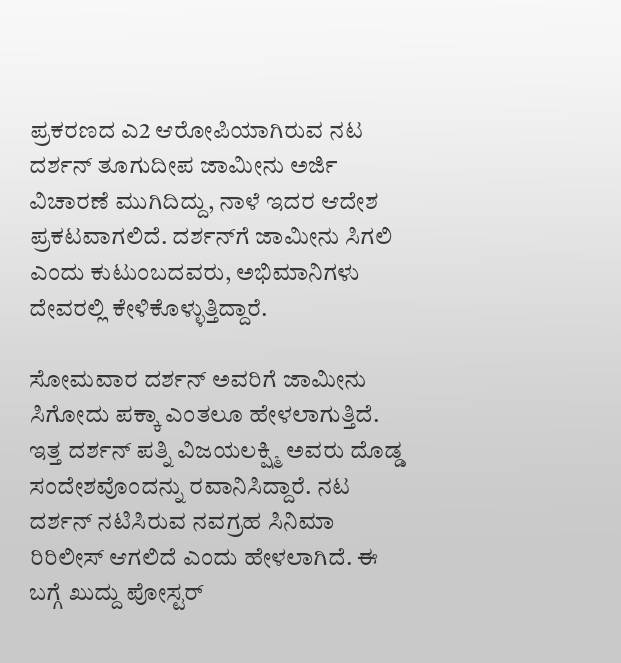ಪ್ರಕರಣದ ಎ2 ಆರೋಪಿಯಾಗಿರುವ ನಟ ದರ್ಶನ್‌ ತೂಗುದೀಪ ಜಾಮೀನು ಅರ್ಜಿ ವಿಚಾರಣೆ ಮುಗಿದಿದ್ದು, ನಾಳೆ ಇದರ ಆದೇಶ ಪ್ರಕಟವಾಗಲಿದೆ. ದರ್ಶನ್‌ಗೆ ಜಾಮೀನು ಸಿಗಲಿ ಎಂದು ಕುಟುಂಬದವರು, ಅಭಿಮಾನಿಗಳು ದೇವರಲ್ಲಿ ಕೇಳಿಕೊಳ್ಳುತ್ತಿದ್ದಾರೆ.

ಸೋಮವಾರ ದರ್ಶನ್‌ ಅವರಿಗೆ ಜಾಮೀನು ಸಿಗೋದು ಪಕ್ಕಾ ಎಂತಲೂ ಹೇಳಲಾಗುತ್ತಿದೆ. ಇತ್ತ ದರ್ಶನ್‌ ಪತ್ನಿ ವಿಜಯಲಕ್ಷ್ಮಿ ಅವರು ದೊಡ್ಡ ಸಂದೇಶವೊಂದನ್ನು ರವಾನಿಸಿದ್ದಾರೆ. ನಟ ದರ್ಶನ್‌ ನಟಿಸಿರುವ ನವಗ್ರಹ ಸಿನಿಮಾ ರಿರಿಲೀಸ್‌ ಆಗಲಿದೆ ಎಂದು ಹೇಳಲಾಗಿದೆ. ಈ ಬಗ್ಗೆ ಖುದ್ದು ಪೋಸ್ಟರ್‌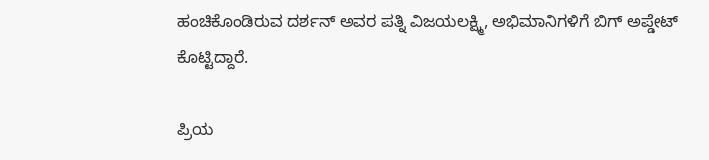ಹಂಚಿಕೊಂಡಿರುವ ದರ್ಶನ್‌ ಅವರ ಪತ್ನಿ ವಿಜಯಲಕ್ಷ್ಮಿ, ಅಭಿಮಾನಿಗಳಿಗೆ ಬಿಗ್‌ ಅಪ್ಡೇಟ್‌ ಕೊಟ್ಟಿದ್ದಾರೆ.

ಪ್ರಿಯ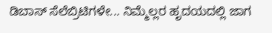ಡಿಬಾಸ್‌ ಸೆಲೆಬ್ರಿಟಿಗಳೇ... ನಿಮ್ಮೆಲ್ಲರ ಹೃದಯದಲ್ಲಿ ಜಾಗ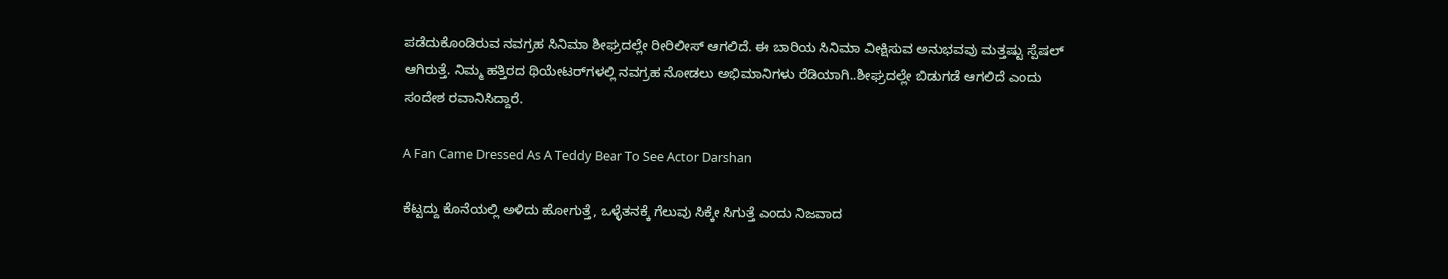ಪಡೆದುಕೊಂಡಿರುವ ನವಗ್ರಹ ಸಿನಿಮಾ ಶೀಘ್ರದಲ್ಲೇ ರೀರಿಲೀಸ್‌ ಆಗಲಿದೆ. ಈ ಬಾರಿಯ ಸಿನಿಮಾ ವೀಕ್ಷಿಸುವ ಅನುಭವವು ಮತ್ತಷ್ಟು ಸ್ಪೆಷಲ್‌ ಆಗಿರುತ್ತೆ. ನಿಮ್ಮ ಹತ್ತಿರದ ಥಿಯೇಟರ್‌ಗಳಲ್ಲಿ ನವಗ್ರಹ ನೋಡಲು ಅಭಿಮಾನಿಗಳು ರೆಡಿಯಾಗಿ..ಶೀಘ್ರದಲ್ಲೇ ಬಿಡುಗಡೆ ಆಗಲಿದೆ ಎಂದು ಸಂದೇಶ ರವಾನಿಸಿದ್ದಾರೆ.

A Fan Came Dressed As A Teddy Bear To See Actor Darshan

ಕೆಟ್ಟದ್ದು ಕೊನೆಯಲ್ಲಿ ಅಳಿದು ಹೋಗುತ್ತೆ, ಒಳ್ಳೆತನಕ್ಕೆ ಗೆಲುವು ಸಿಕ್ಕೇ ಸಿಗುತ್ತೆ ಎಂದು ನಿಜವಾದ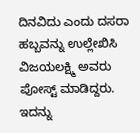ದಿನವಿದು ಎಂದು ದಸರಾ ಹಬ್ಬವನ್ನು ಉಲ್ಲೇಖಿಸಿ ವಿಜಯಲಕ್ಷ್ಮಿ ಅವರು ಪೋಸ್ಟ್‌ ಮಾಡಿದ್ದರು. ಇದನ್ನು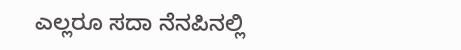ಎಲ್ಲರೂ ಸದಾ ನೆನಪಿನಲ್ಲಿ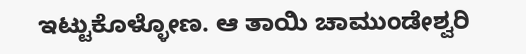ಇಟ್ಟುಕೊಳ್ಳೋಣ. ಆ ತಾಯಿ ಚಾಮುಂಡೇಶ್ವರಿ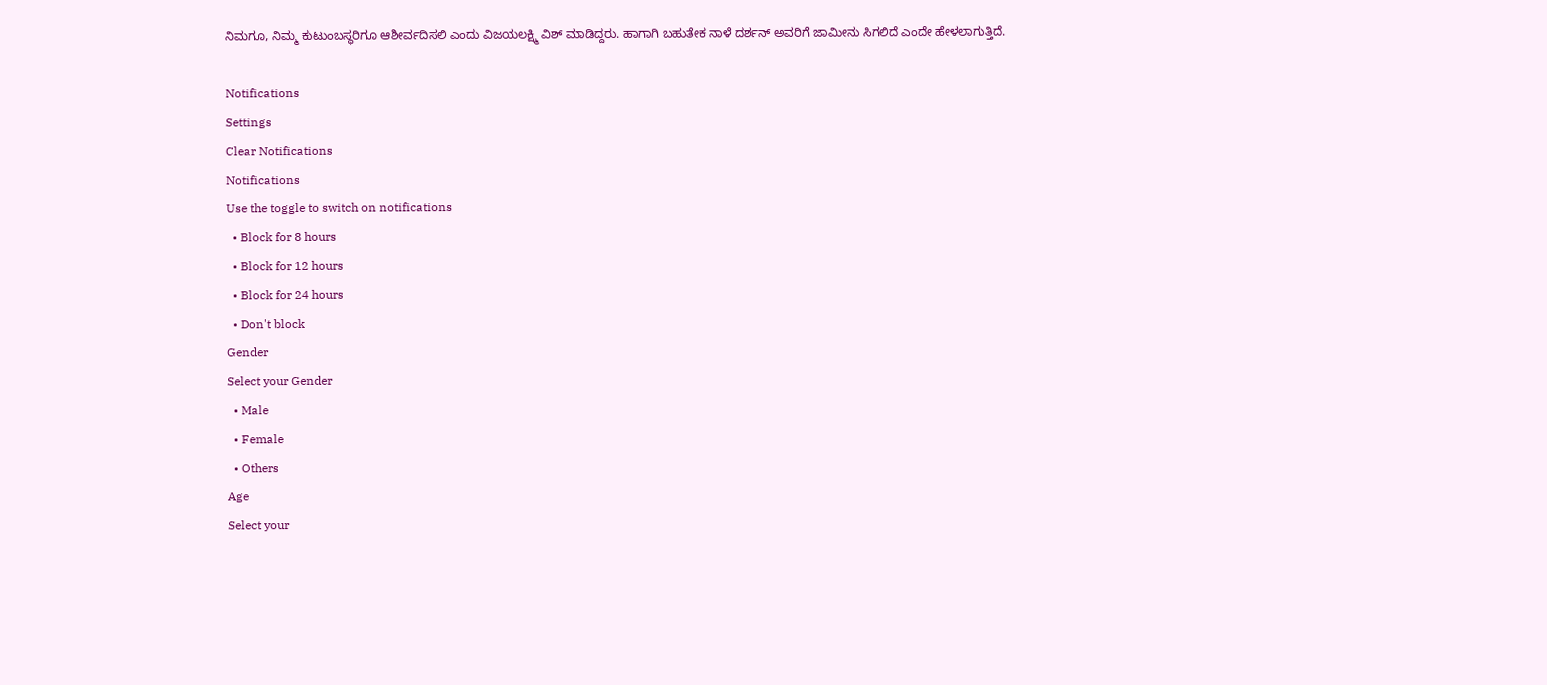ನಿಮಗೂ, ನಿಮ್ಮ ಕುಟುಂಬಸ್ಥರಿಗೂ ಆಶೀರ್ವದಿಸಲಿ ಎಂದು ವಿಜಯಲಕ್ಷ್ಮಿ ವಿಶ್‌ ಮಾಡಿದ್ದರು. ಹಾಗಾಗಿ ಬಹುತೇಕ ನಾಳೆ ದರ್ಶನ್‌ ಅವರಿಗೆ ಜಾಮೀನು ಸಿಗಲಿದೆ ಎಂದೇ ಹೇಳಲಾಗುತ್ತಿದೆ.

Notifications
Settings
Clear Notifications
Notifications
Use the toggle to switch on notifications
  • Block for 8 hours
  • Block for 12 hours
  • Block for 24 hours
  • Don't block
Gender
Select your Gender
  • Male
  • Female
  • Others
Age
Select your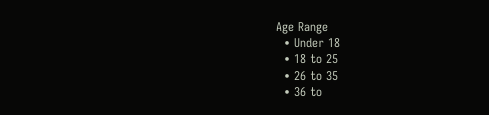Age Range
  • Under 18
  • 18 to 25
  • 26 to 35
  • 36 to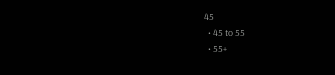45
  • 45 to 55
  • 55+